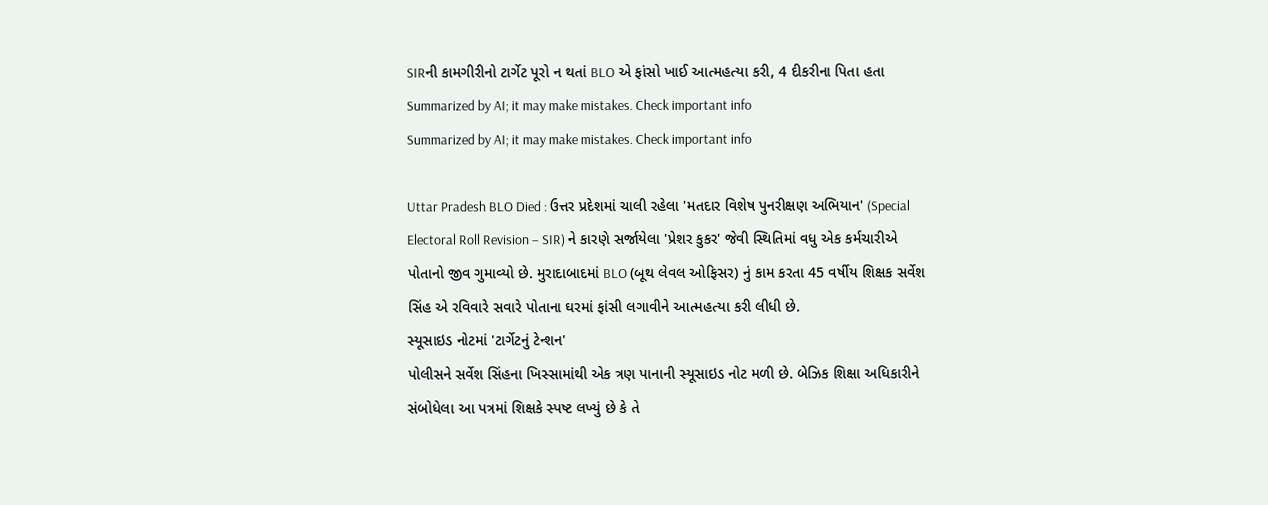SIRની કામગીરીનો ટાર્ગેટ પૂરો ન થતાં BLO એ ફાંસો ખાઈ આત્મહત્યા કરી, 4 દીકરીના પિતા હતા
Summarized by AI; it may make mistakes. Check important info
Summarized by AI; it may make mistakes. Check important info

Uttar Pradesh BLO Died : ઉત્તર પ્રદેશમાં ચાલી રહેલા 'મતદાર વિશેષ પુનરીક્ષણ અભિયાન' (Special Electoral Roll Revision – SIR) ને કારણે સર્જાયેલા 'પ્રેશર કુકર' જેવી સ્થિતિમાં વધુ એક કર્મચારીએ પોતાનો જીવ ગુમાવ્યો છે. મુરાદાબાદમાં BLO (બૂથ લેવલ ઓફિસર) નું કામ કરતા 45 વર્ષીય શિક્ષક સર્વેશ સિંહ એ રવિવારે સવારે પોતાના ઘરમાં ફાંસી લગાવીને આત્મહત્યા કરી લીધી છે.
સ્યૂસાઇડ નોટમાં 'ટાર્ગેટનું ટેન્શન'
પોલીસને સર્વેશ સિંહના ખિસ્સામાંથી એક ત્રણ પાનાની સ્યૂસાઇડ નોટ મળી છે. બેઝિક શિક્ષા અધિકારીને સંબોધેલા આ પત્રમાં શિક્ષકે સ્પષ્ટ લખ્યું છે કે તે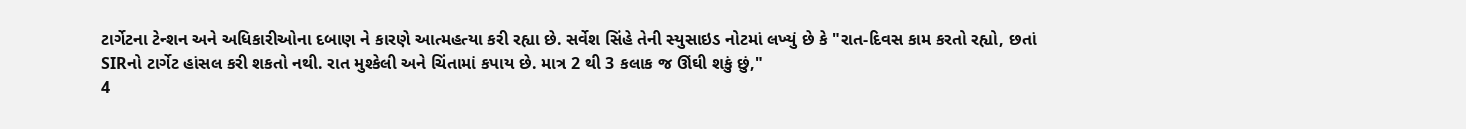ટાર્ગેટના ટેન્શન અને અધિકારીઓના દબાણ ને કારણે આત્મહત્યા કરી રહ્યા છે. સર્વેશ સિંહે તેની સ્યુસાઇડ નોટમાં લખ્યું છે કે "રાત-દિવસ કામ કરતો રહ્યો, છતાં SIRનો ટાર્ગેટ હાંસલ કરી શકતો નથી. રાત મુશ્કેલી અને ચિંતામાં કપાય છે. માત્ર 2 થી 3 કલાક જ ઊંઘી શકું છું,"
4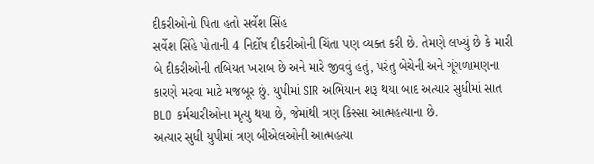દીકરીઓનો પિતા હતો સર્વેશ સિંહ
સર્વેશ સિંહે પોતાની 4 નિર્દોષ દીકરીઓની ચિંતા પણ વ્યક્ત કરી છે. તેમણે લખ્યું છે કે મારી બે દીકરીઓની તબિયત ખરાબ છે અને મારે જીવવું હતું, પરંતુ બેચેની અને ગૂંગળામણના કારણે મરવા માટે મજબૂર છું. યુપીમાં SIR અભિયાન શરૂ થયા બાદ અત્યાર સુધીમાં સાત BLO કર્મચારીઓના મૃત્યુ થયા છે, જેમાંથી ત્રણ કિસ્સા આત્મહત્યાના છે.
અત્યાર સુધી યુપીમાં ત્રણ બીએલઓની આત્મહત્યા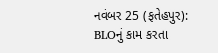નવંબર 25 (ફતેહપુર): BLOનું કામ કરતા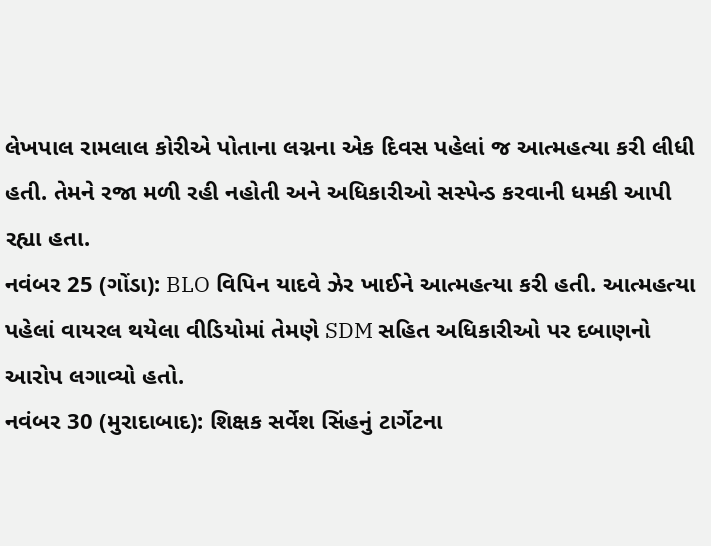લેખપાલ રામલાલ કોરીએ પોતાના લગ્નના એક દિવસ પહેલાં જ આત્મહત્યા કરી લીધી હતી. તેમને રજા મળી રહી નહોતી અને અધિકારીઓ સસ્પેન્ડ કરવાની ધમકી આપી રહ્યા હતા.
નવંબર 25 (ગોંડા): BLO વિપિન યાદવે ઝેર ખાઈને આત્મહત્યા કરી હતી. આત્મહત્યા પહેલાં વાયરલ થયેલા વીડિયોમાં તેમણે SDM સહિત અધિકારીઓ પર દબાણનો આરોપ લગાવ્યો હતો.
નવંબર 30 (મુરાદાબાદ): શિક્ષક સર્વેશ સિંહનું ટાર્ગેટના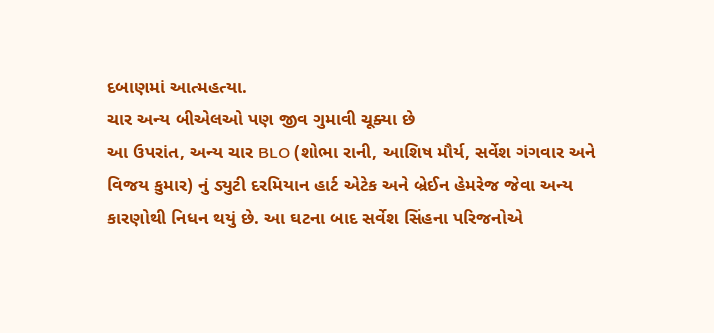દબાણમાં આત્મહત્યા.
ચાર અન્ય બીએલઓ પણ જીવ ગુમાવી ચૂક્યા છે
આ ઉપરાંત, અન્ય ચાર BLO (શોભા રાની, આશિષ મૌર્ય, સર્વેશ ગંગવાર અને વિજય કુમાર) નું ડ્યુટી દરમિયાન હાર્ટ એટેક અને બ્રેઈન હેમરેજ જેવા અન્ય કારણોથી નિધન થયું છે. આ ઘટના બાદ સર્વેશ સિંહના પરિજનોએ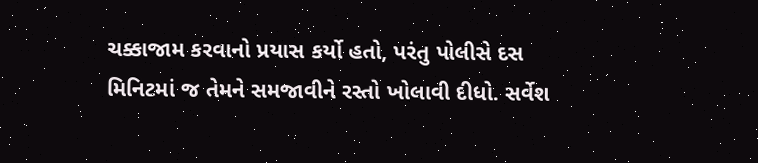ચક્કાજામ કરવાનો પ્રયાસ કર્યો હતો, પરંતુ પોલીસે દસ મિનિટમાં જ તેમને સમજાવીને રસ્તો ખોલાવી દીધો. સર્વેશ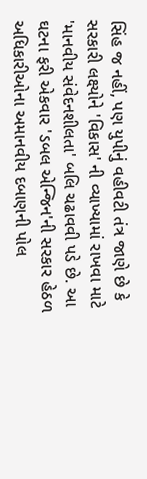સિંહ જ નહીં, પણ યુપીનું વહીવટી તંત્ર જાણે છે કે સરકારી લક્ષ્યોને 'વિકાસ' ની વ્યાખ્યામાં રાખવા માટે 'માનવીય સંવેદનશીલતા' બલિ ચઢાવવી પડે છે. આ ઘટના ફરી એકવાર 'ડબલ એન્જિન'ની સરકાર હેઠળ અધિકારીઓના અમાનવીય દબાણની પોલ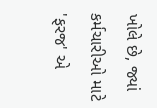ખોલે છે, જ્યાં કર્મચારીઓ માટે 'ફરજ' એ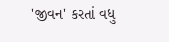'જીવન' કરતાં વધુ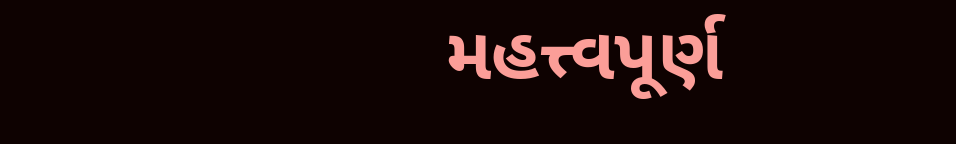મહત્ત્વપૂર્ણ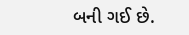બની ગઈ છે.